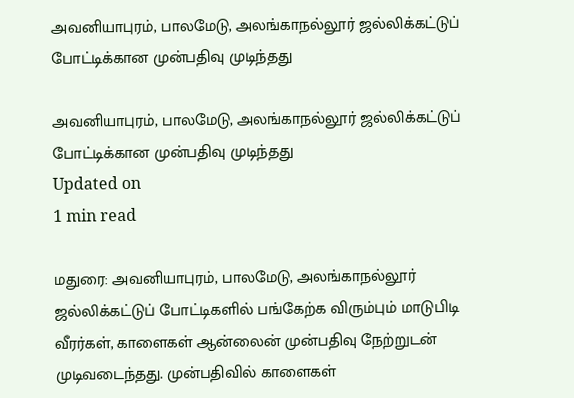அவனியாபுரம், பாலமேடு, அலங்காநல்லூர் ஜல்லிக்கட்டுப் போட்டிக்கான முன்பதிவு முடிந்தது

அவனியாபுரம், பாலமேடு, அலங்காநல்லூர் ஜல்லிக்கட்டுப் போட்டிக்கான முன்பதிவு முடிந்தது
Updated on
1 min read

மதுரை: அவனியாபுரம், பாலமேடு, அலங்காநல்லூர் ஜல்லிக்கட்டுப் போட்டிகளில் பங்கேற்க விரும்பும் மாடுபிடி வீரர்கள், காளைகள் ஆன்லைன் முன்பதிவு நேற்றுடன் முடிவடைந்தது. முன்பதிவில் காளைகள்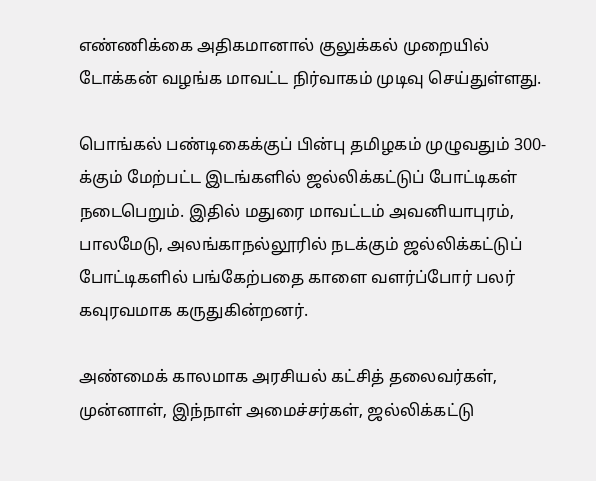எண்ணிக்கை அதிகமானால் குலுக்கல் முறையில் டோக்கன் வழங்க மாவட்ட நிர்வாகம் முடிவு செய்துள்ளது.

பொங்கல் பண்டிகைக்குப் பின்பு தமிழகம் முழுவதும் 300-க்கும் மேற்பட்ட இடங்களில் ஜல்லிக்கட்டுப் போட்டிகள் நடைபெறும். இதில் மதுரை மாவட்டம் அவனியாபுரம், பாலமேடு, அலங்காநல்லூரில் நடக்கும் ஜல்லிக்கட்டுப் போட்டிகளில் பங்கேற்பதை காளை வளர்ப்போர் பலர் கவுரவமாக கருதுகின்றனர்.

அண்மைக் காலமாக அரசியல் கட்சித் தலைவர்கள், முன்னாள், இந்நாள் அமைச்சர்கள், ஜல்லிக்கட்டு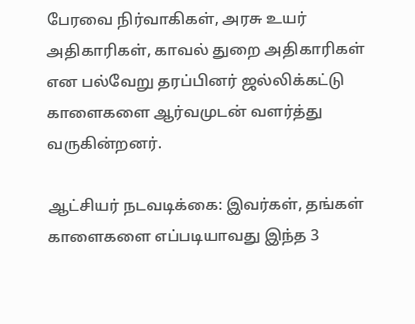பேரவை நிர்வாகிகள், அரசு உயர் அதிகாரிகள், காவல் துறை அதிகாரிகள் என பல்வேறு தரப்பினர் ஜல்லிக்கட்டு காளைகளை ஆர்வமுடன் வளர்த்து வருகின்றனர்.

ஆட்சியர் நடவடிக்கை: இவர்கள், தங்கள் காளைகளை எப்படியாவது இந்த 3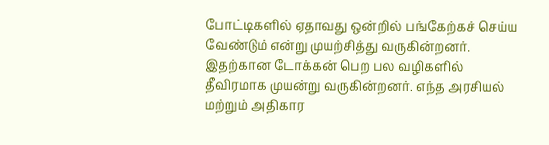போட்டிகளில் ஏதாவது ஒன்றில் பங்கேற்கச் செய்ய வேண்டும் என்று முயற்சித்து வருகின்றனர். இதற்கான டோக்கன் பெற பல வழிகளில் தீவிரமாக முயன்று வருகின்றனர். எந்த அரசியல் மற்றும் அதிகார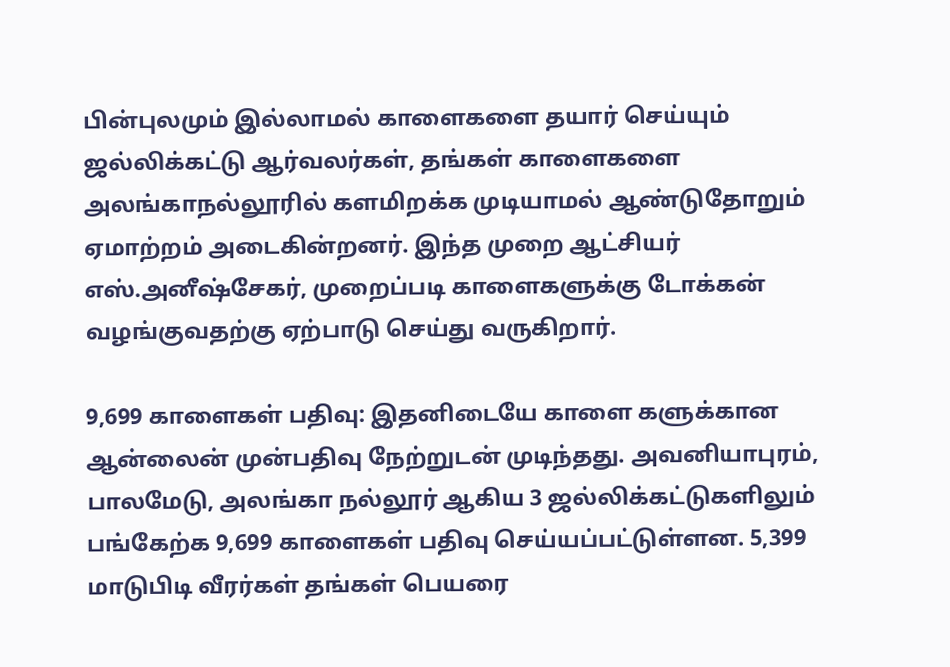பின்புலமும் இல்லாமல் காளைகளை தயார் செய்யும் ஜல்லிக்கட்டு ஆர்வலர்கள், தங்கள் காளைகளை அலங்காநல்லூரில் களமிறக்க முடியாமல் ஆண்டுதோறும் ஏமாற்றம் அடைகின்றனர். இந்த முறை ஆட்சியர் எஸ்.அனீஷ்சேகர், முறைப்படி காளைகளுக்கு டோக்கன் வழங்குவதற்கு ஏற்பாடு செய்து வருகிறார்.

9,699 காளைகள் பதிவு: இதனிடையே காளை களுக்கான ஆன்லைன் முன்பதிவு நேற்றுடன் முடிந்தது. அவனியாபுரம், பாலமேடு, அலங்கா நல்லூர் ஆகிய 3 ஜல்லிக்கட்டுகளிலும் பங்கேற்க 9,699 காளைகள் பதிவு செய்யப்பட்டுள்ளன. 5,399 மாடுபிடி வீரர்கள் தங்கள் பெயரை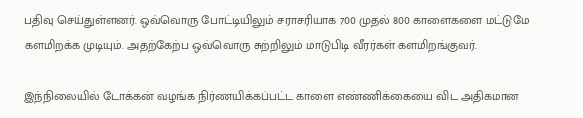பதிவு செய்துள்ளனர். ஒவ்வொரு போட்டியிலும் சராசரியாக 700 முதல் 800 காளைகளை மட்டுமே களமிறக்க முடியும். அதற்கேற்ப ஒவ்வொரு சுற்றிலும் மாடுபிடி வீரர்கள் களமிறங்குவர்.

இந்நிலையில் டோக்கன் வழங்க நிர்ணயிக்கப்பட்ட காளை எண்ணிக்கையை விட அதிகமான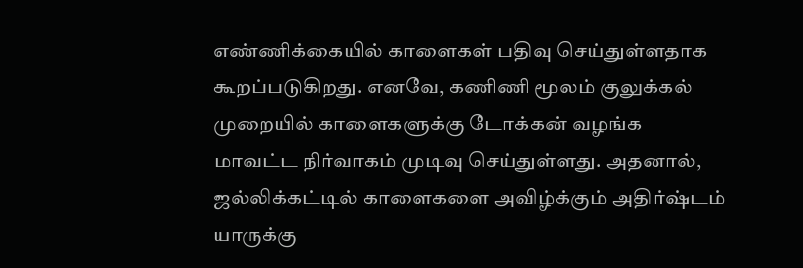எண்ணிக்கையில் காளைகள் பதிவு செய்துள்ளதாக கூறப்படுகிறது. எனவே, கணிணி மூலம் குலுக்கல் முறையில் காளைகளுக்கு டோக்கன் வழங்க மாவட்ட நிர்வாகம் முடிவு செய்துள்ளது. அதனால், ஜல்லிக்கட்டில் காளைகளை அவிழ்க்கும் அதிர்ஷ்டம் யாருக்கு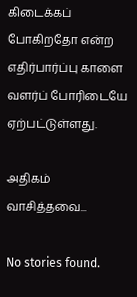கிடைக்கப் போகிறதோ என்ற எதிர்பார்ப்பு காளை வளர்ப் போரிடையே ஏற்பட்டுள்ளது.

அதிகம் வாசித்தவை...

No stories found.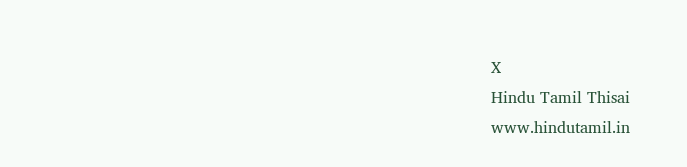X
Hindu Tamil Thisai
www.hindutamil.in